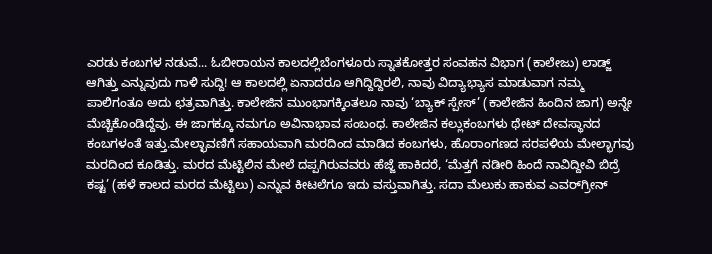ಎರಡು ಕಂಬಗಳ ನಡುವೆ... ಓಬೀರಾಯನ ಕಾಲದಲ್ಲಿಬೆಂಗಳೂರು ಸ್ನಾತಕೋತ್ತರ ಸಂವಹನ ವಿಭಾಗ (ಕಾಲೇಜು) ಲಾಡ್ಜ್‌ ಆಗಿತ್ತು ಎನ್ನುವುದು ಗಾಳಿ ಸುದ್ದಿ! ಆ ಕಾಲದಲ್ಲಿ ಏನಾದರೂ ಆಗಿದ್ದಿದ್ದಿರಲಿ, ನಾವು ವಿದ್ಯಾಭ್ಯಾಸ ಮಾಡುವಾಗ ನಮ್ಮ ಪಾಲಿಗಂತೂ ಅದು ಛತ್ರವಾಗಿತ್ತು. ಕಾಲೇಜಿನ ಮುಂಭಾಗಕ್ಕಿಂತಲೂ ನಾವು ‘ಬ್ಯಾಕ್‌ ಸ್ಪೇಸ್‌’ (ಕಾಲೇಜಿನ ಹಿಂದಿನ ಜಾಗ) ಅನ್ನೇ ಮೆಚ್ಚಿಕೊಂಡಿದ್ದೆವು. ಈ ಜಾಗಕ್ಕೂ ನಮಗೂ ಅವಿನಾಭಾವ ಸಂಬಂಧ. ಕಾಲೇಜಿನ ಕಲ್ಲುಕಂಬಗಳು ಥೇಟ್‌ ದೇವಸ್ಥಾನದ ಕಂಬಗಳಂತೆ ಇತ್ತು.ಮೇಲ್ಛಾವಣಿಗೆ ಸಹಾಯವಾಗಿ ಮರದಿಂದ ಮಾಡಿದ ಕಂಬಗಳು, ಹೊರಾಂಗಣದ ಸರಪಳಿಯ ಮೇಲ್ಭಾಗವು ಮರದಿಂದ ಕೂಡಿತ್ತು. ಮರದ ಮೆಟ್ಟಿಲಿನ ಮೇಲೆ ದಪ್ಪಗಿರುವವರು ಹೆಜ್ಜೆ ಹಾಕಿದರೆ, ‘ಮೆತ್ತಗೆ ನಡೀರಿ ಹಿಂದೆ ನಾವಿದ್ದೀವಿ ಬಿದ್ರೆ ಕಷ್ಟ’ (ಹಳೆ ಕಾಲದ ಮರದ ಮೆಟ್ಟಿಲು) ಎನ್ನುವ ಕೀಟಲೆಗೂ ಇದು ವಸ್ತುವಾಗಿತ್ತು. ಸದಾ ಮೆಲುಕು ಹಾಕುವ ಎವರ್‌ಗ್ರೀನ್‌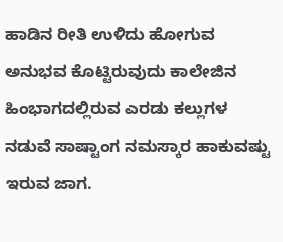ಹಾಡಿನ ರೀತಿ ಉಳಿದು ಹೋಗುವ ಅನುಭವ ಕೊಟ್ಟಿರುವುದು ಕಾಲೇಜಿನ ಹಿಂಭಾಗದಲ್ಲಿರುವ ಎರಡು ಕಲ್ಲುಗಳ ನಡುವೆ ಸಾಷ್ಟಾಂಗ ನಮಸ್ಕಾರ ಹಾಕುವಷ್ಟು ಇರುವ ಜಾಗ.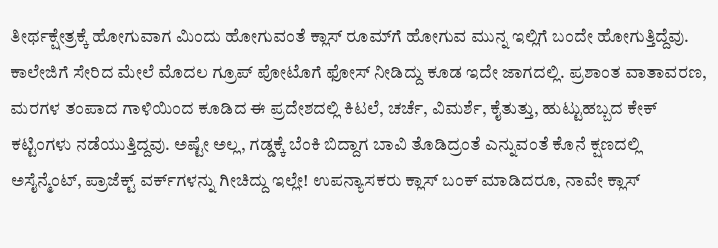ತೀರ್ಥಕ್ಷೇತ್ರಕ್ಕೆ ಹೋಗುವಾಗ ಮಿಂದು ಹೋಗುವಂತೆ ಕ್ಲಾಸ್‌ ರೂಮ್‌ಗೆ ಹೋಗುವ ಮುನ್ನ ಇಲ್ಲಿಗೆ ಬಂದೇ ಹೋಗುತ್ತಿದ್ದೆವು. ಕಾಲೇಜಿಗೆ ಸೇರಿದ ಮೇಲೆ ಮೊದಲ ಗ್ರೂಪ್‌ ಪೋಟೊಗೆ ಫೋಸ್‌ ನೀಡಿದ್ದು ಕೂಡ ಇದೇ ಜಾಗದಲ್ಲಿ. ಪ್ರಶಾಂತ ವಾತಾವರಣ, ಮರಗಳ ತಂಪಾದ ಗಾಳಿಯಿಂದ ಕೂಡಿದ ಈ ಪ್ರದೇಶದಲ್ಲಿ ಕಿಟಲೆ, ಚರ್ಚೆ, ವಿಮರ್ಶೆ, ಕೈತುತ್ತು, ಹುಟ್ಟುಹಬ್ಬದ ಕೇಕ್‌ ಕಟ್ಟಿಂಗಳು ನಡೆಯುತ್ತಿದ್ದವು. ಅಷ್ಟೇ ಅಲ್ಲ, ಗಡ್ಡಕ್ಕೆ ಬೆಂಕಿ ಬಿದ್ದಾಗ ಬಾವಿ ತೊಡಿದ್ರಂತೆ ಎನ್ನುವಂತೆ ಕೊನೆ ಕ್ಷಣದಲ್ಲಿ ಅಸೈನ್ಮೆಂಟ್‌, ಪ್ರಾಜೆಕ್ಟ್ ವರ್ಕ್‌ಗಳನ್ನು ಗೀಚಿದ್ದು ಇಲ್ಲೇ! ಉಪನ್ಯಾಸಕರು ಕ್ಲಾಸ್‌ ಬಂಕ್‌ ಮಾಡಿದರೂ, ನಾವೇ ಕ್ಲಾಸ್‌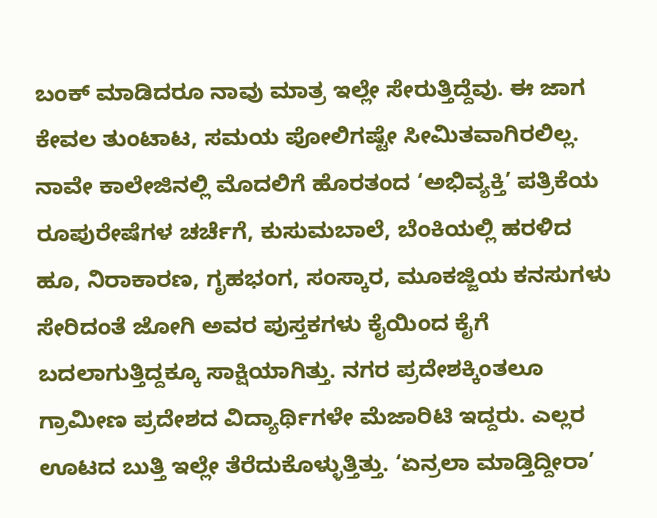ಬಂಕ್‌ ಮಾಡಿದರೂ ನಾವು ಮಾತ್ರ ಇಲ್ಲೇ ಸೇರುತ್ತಿದ್ದೆವು. ಈ ಜಾಗ ಕೇವಲ ತುಂಟಾಟ, ಸಮಯ ಪೋಲಿಗಷ್ಟೇ ಸೀಮಿತವಾಗಿರಲಿಲ್ಲ. ನಾವೇ ಕಾಲೇಜಿನಲ್ಲಿ ಮೊದಲಿಗೆ ಹೊರತಂದ ‘ಅಭಿವ್ಯಕ್ತಿ’ ಪತ್ರಿಕೆಯ ರೂಪುರೇಷೆಗಳ ಚರ್ಚೆಗೆ, ಕುಸುಮಬಾಲೆ, ಬೆಂಕಿಯಲ್ಲಿ ಹರಳಿದ ಹೂ, ನಿರಾಕಾರಣ, ಗೃಹಭಂಗ, ಸಂಸ್ಕಾರ, ಮೂಕಜ್ಜಿಯ ಕನಸುಗಳು ಸೇರಿದಂತೆ ಜೋಗಿ ಅವರ ಪುಸ್ತಕಗಳು ಕೈಯಿಂದ ಕೈಗೆ ಬದಲಾಗುತ್ತಿದ್ದಕ್ಕೂ ಸಾಕ್ಷಿಯಾಗಿತ್ತು. ನಗರ ಪ್ರದೇಶಕ್ಕಿಂತಲೂ ಗ್ರಾಮೀಣ ಪ್ರದೇಶದ ವಿದ್ಯಾರ್ಥಿಗಳೇ ಮೆಜಾರಿಟಿ ಇದ್ದರು. ಎಲ್ಲರ ಊಟದ ಬುತ್ತಿ ಇಲ್ಲೇ ತೆರೆದುಕೊಳ್ಳುತ್ತಿತ್ತು. ‘ಏನ್ರಲಾ ಮಾಡ್ತಿದ್ದೀರಾ’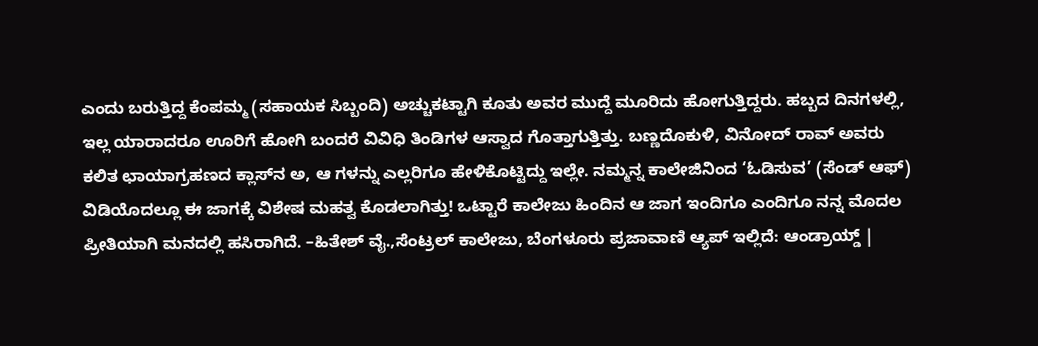ಎಂದು ಬರುತ್ತಿದ್ದ ಕೆಂಪಮ್ಮ (ಸಹಾಯಕ ಸಿಬ್ಬಂದಿ) ಅಚ್ಚುಕಟ್ಟಾಗಿ ಕೂತು ಅವರ ಮುದ್ದೆ ಮೂರಿದು ಹೋಗುತ್ತಿದ್ದರು. ಹಬ್ಬದ ದಿನಗಳಲ್ಲಿ, ಇಲ್ಲ ಯಾರಾದರೂ ಊರಿಗೆ ಹೋಗಿ ಬಂದರೆ ವಿವಿಧಿ ತಿಂಡಿಗಳ ಆಸ್ವಾದ ಗೊತ್ತಾಗುತ್ತಿತ್ತು. ಬಣ್ಣದೊಕುಳಿ, ವಿನೋದ್‌ ರಾವ್‌ ಅವರು ಕಲಿತ ಛಾಯಾಗ್ರಹಣದ ಕ್ಲಾಸ್‌ನ ಅ, ಆ ಗಳನ್ನು ಎಲ್ಲರಿಗೂ ಹೇಳಿಕೊಟ್ಟಿದ್ದು ಇಲ್ಲೇ. ನಮ್ಮನ್ನ ಕಾಲೇಜಿನಿಂದ ‘ಓಡಿಸುವ’ (ಸೆಂಡ್‌ ಆಫ್‌) ವಿಡಿಯೊದಲ್ಲೂ ಈ ಜಾಗಕ್ಕೆ ವಿಶೇಷ ಮಹತ್ವ ಕೊಡಲಾಗಿತ್ತು! ಒಟ್ಟಾರೆ ಕಾಲೇಜು ಹಿಂದಿನ ಆ ಜಾಗ ಇಂದಿಗೂ ಎಂದಿಗೂ ನನ್ನ ಮೊದಲ ಪ್ರೀತಿಯಾಗಿ ಮನದಲ್ಲಿ ಹಸಿರಾಗಿದೆ. –ಹಿತೇಶ್ ವೈ.,ಸೆಂಟ್ರಲ್ ಕಾಲೇಜು, ಬೆಂಗಳೂರು ಪ್ರಜಾವಾಣಿ ಆ್ಯಪ್ ಇಲ್ಲಿದೆ: ಆಂಡ್ರಾಯ್ಡ್ |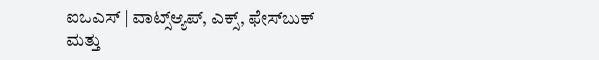ಐಒಎಸ್ | ವಾಟ್ಸ್ಆ್ಯಪ್, ಎಕ್ಸ್, ಫೇಸ್‌ಬುಕ್ ಮತ್ತು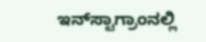ಇನ್‌ಸ್ಟಾಗ್ರಾಂನಲ್ಲಿ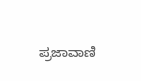ಪ್ರಜಾವಾಣಿ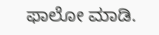ಫಾಲೋ ಮಾಡಿ.